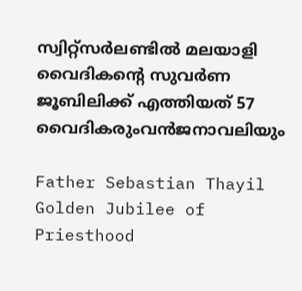സ്വിറ്റ്‌സര്‍ലണ്ടില്‍ മലയാളി വൈദികന്‍റെ സുവര്‍ണ ജൂബിലിക്ക് എത്തിയത് 57 വൈദികരുംവന്‍ജനാവലിയും

Father Sebastian Thayil Golden Jubilee of Priesthood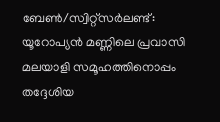ബേണ്‍/സ്വിറ്റ്‌സര്‍ലണ്ട്: യൂറോപ്യന്‍ മണ്ണിലെ പ്രവാസി മലയാളി സമൂഹത്തിനൊപ്പം തദ്ദേശിയ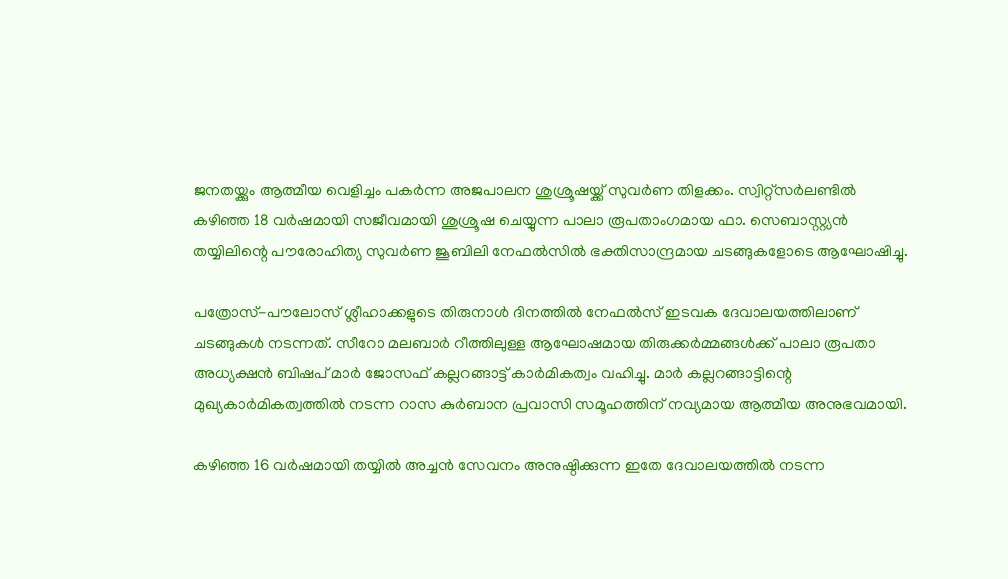ജനതയ്ക്കും ആത്മീയ വെളിച്ചം പകര്‍ന്ന അജപാലന ശുശ്രൂഷയ്ക്ക് സുവര്‍ണ തിളക്കം. സ്വിറ്റ്‌സര്‍ലണ്ടില്‍ കഴിഞ്ഞ 18 വര്‍ഷമായി സജീവമായി ശുശ്രൂഷ ചെയ്യുന്ന പാലാ രൂപതാംഗമായ ഫാ. സെബാസ്റ്റ്യന്‍ തയ്യിലിന്റെ പൗരോഹിത്യ സുവര്‍ണ ജൂബിലി നേഫല്‍സില്‍ ഭക്തിസാന്ദ്രമായ ചടങ്ങുകളോടെ ആഘോഷിച്ചു.

പത്രോസ്-പൗലോസ് ശ്ലീഹാക്കളുടെ തിരുനാള്‍ ദിനത്തില്‍ നേഫല്‍സ് ഇടവക ദേവാലയത്തിലാണ് ചടങ്ങുകള്‍ നടന്നത്. സീറോ മലബാര്‍ റീത്തിലുള്ള ആഘോഷമായ തിരുക്കര്‍മ്മങ്ങള്‍ക്ക് പാലാ രൂപതാ അധ്യക്ഷന്‍ ബിഷപ് മാര്‍ ജോസഫ് കല്ലറങ്ങാട്ട് കാര്‍മികത്വം വഹിച്ചു. മാര്‍ കല്ലറങ്ങാട്ടിന്റെ മുഖ്യകാര്‍മികത്വത്തില്‍ നടന്ന റാസ കുര്‍ബാന പ്രവാസി സമൂഹത്തിന് നവ്യമായ ആത്മീയ അനുഭവമായി.

കഴിഞ്ഞ 16 വര്‍ഷമായി തയ്യില്‍ അച്ചന്‍ സേവനം അനുഷ്ഠിക്കുന്ന ഇതേ ദേവാലയത്തില്‍ നടന്ന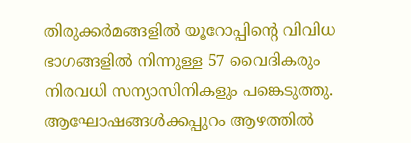തിരുക്കര്‍മങ്ങളില്‍ യൂറോപ്പിന്റെ വിവിധ ഭാഗങ്ങളില്‍ നിന്നുള്ള 57 വൈദികരും നിരവധി സന്യാസിനികളും പങ്കെടുത്തു. ആഘോഷങ്ങള്‍ക്കപ്പുറം ആഴത്തില്‍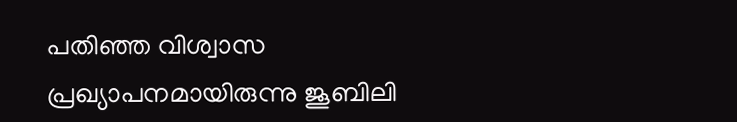പതിഞ്ഞ വിശ്വാസ പ്രഖ്യാപനമായിരുന്നു ജൂബിലി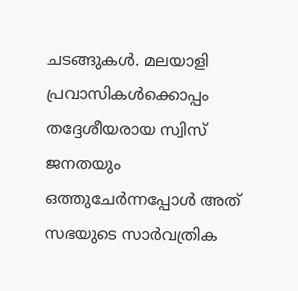ചടങ്ങുകള്‍. മലയാളി പ്രവാസികള്‍ക്കൊപ്പം തദ്ദേശീയരായ സ്വിസ് ജനതയും ഒത്തുചേര്‍ന്നപ്പോള്‍ അത് സഭയുടെ സാര്‍വത്രിക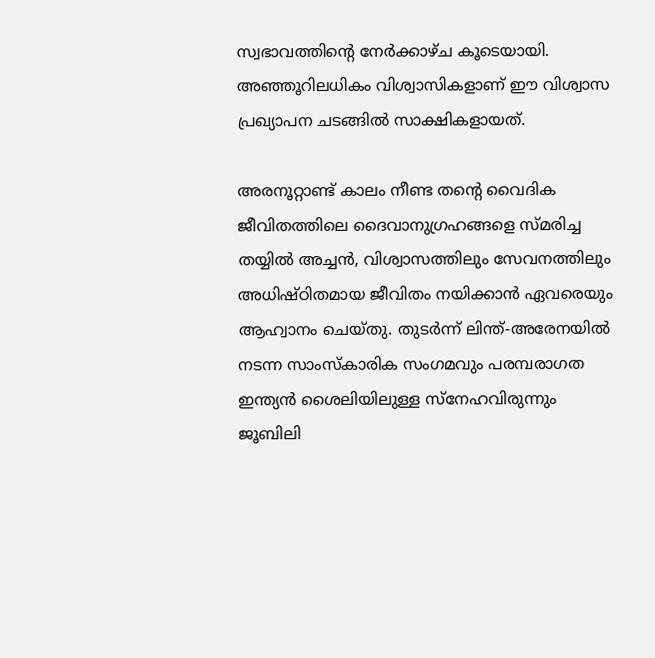സ്വഭാവത്തിന്റെ നേര്‍ക്കാഴ്ച കൂടെയായി. അഞ്ഞൂറിലധികം വിശ്വാസികളാണ് ഈ വിശ്വാസ പ്രഖ്യാപന ചടങ്ങില്‍ സാക്ഷികളായത്.

അരനൂറ്റാണ്ട് കാലം നീണ്ട തന്റെ വൈദിക ജീവിതത്തിലെ ദൈവാനുഗ്രഹങ്ങളെ സ്മരിച്ച തയ്യില്‍ അച്ചന്‍, വിശ്വാസത്തിലും സേവനത്തിലും അധിഷ്ഠിതമായ ജീവിതം നയിക്കാന്‍ ഏവരെയും ആഹ്വാനം ചെയ്തു. തുടര്‍ന്ന് ലിന്ത്-അരേനയില്‍ നടന്ന സാംസ്‌കാരിക സംഗമവും പരമ്പരാഗത ഇന്ത്യന്‍ ശൈലിയിലുള്ള സ്‌നേഹവിരുന്നും ജൂബിലി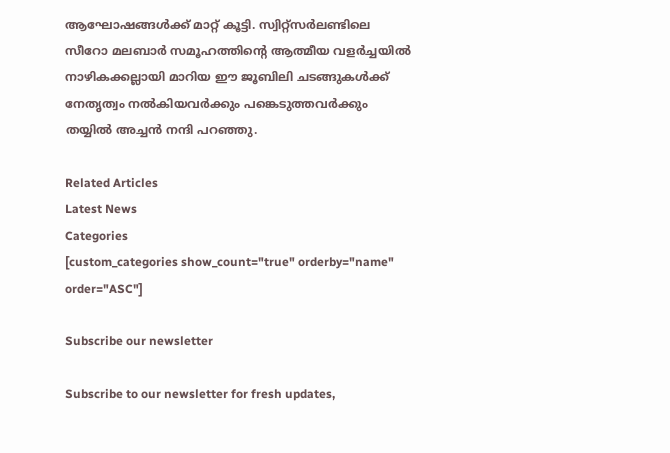ആഘോഷങ്ങള്‍ക്ക് മാറ്റ് കൂട്ടി. സ്വിറ്റ്‌സര്‍ലണ്ടിലെ സീറോ മലബാര്‍ സമൂഹത്തിന്റെ ആത്മീയ വളര്‍ച്ചയില്‍ നാഴികക്കല്ലായി മാറിയ ഈ ജൂബിലി ചടങ്ങുകള്‍ക്ക് നേതൃത്വം നല്‍കിയവര്‍ക്കും പങ്കെടുത്തവര്‍ക്കും തയ്യില്‍ അച്ചന്‍ നന്ദി പറഞ്ഞു.

Related Articles
Latest News
Categories
[custom_categories show_count="true" orderby="name" order="ASC"]

Subscribe our newsletter

Subscribe to our newsletter for fresh updates,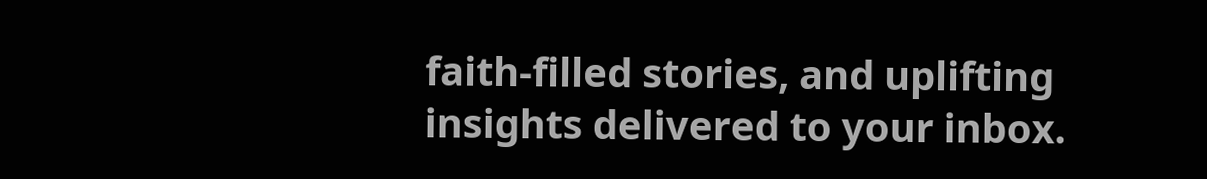faith-filled stories, and uplifting insights delivered to your inbox.